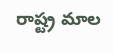రాష్ట్ర మాల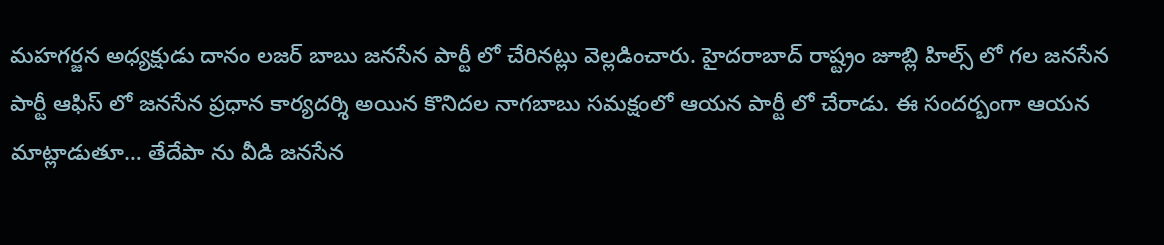మహగర్జన అధ్యక్షుడు దానం లజర్ బాబు జనసేన పార్టీ లో చేరినట్లు వెల్లడించారు. హైదరాబాద్ రాష్ట్రం జూబ్లి హిల్స్ లో గల జనసేన పార్టీ ఆఫిస్ లో జనసేన ప్రధాన కార్యదర్శి అయిన కొనిదల నాగబాబు సమక్షంలో ఆయన పార్టీ లో చేరాడు. ఈ సందర్బంగా ఆయన మాట్లాడుతూ… తేదేపా ను వీడి జనసేన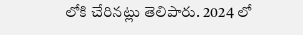లోకి చేరినట్లు తెలిపారు. 2024 లో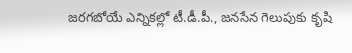జరగబోయే ఎన్నికల్లో టీ.డీ.పీ., జనసేన గెలుపుకు కృషి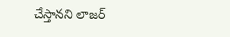చేస్తానని లాజర్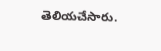తెలియచేసారు.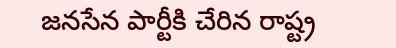జనసేన పార్టీకి చేరిన రాష్ట్ర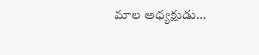మాల అధ్యక్షుడు…